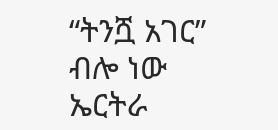“ትንሿ አገር” ብሎ ነው ኤርትራ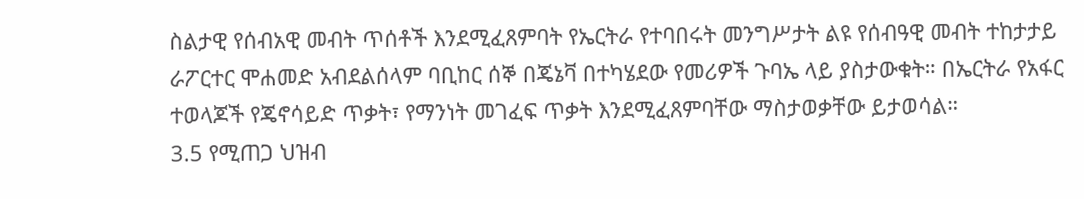ስልታዊ የሰብአዊ መብት ጥሰቶች እንደሚፈጸምባት የኤርትራ የተባበሩት መንግሥታት ልዩ የሰብዓዊ መብት ተከታታይ ራፖርተር ሞሐመድ አብደልሰላም ባቢከር ሰኞ በጄኔቫ በተካሄደው የመሪዎች ጉባኤ ላይ ያስታውቁት። በኤርትራ የአፋር ተወላጆች የጄኖሳይድ ጥቃት፣ የማንነት መገፈፍ ጥቃት እንደሚፈጸምባቸው ማስታወቃቸው ይታወሳል።
3.5 የሚጠጋ ህዝብ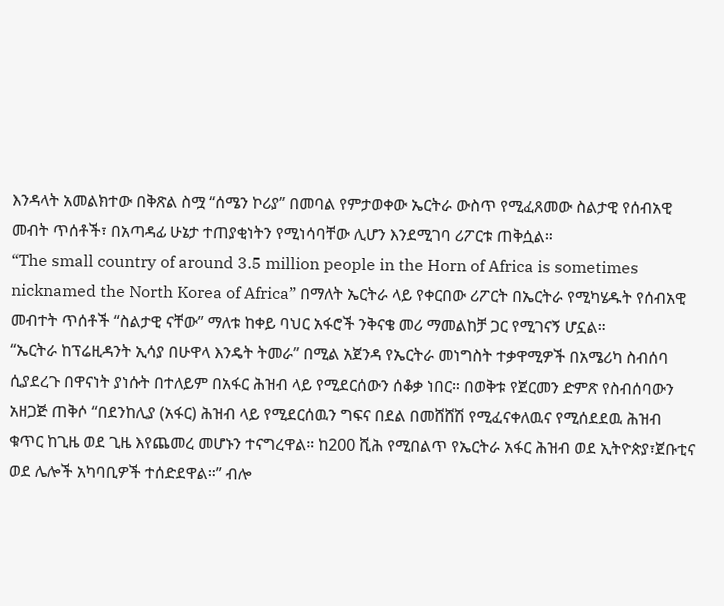እንዳላት አመልክተው በቅጽል ስሟ “ሰሜን ኮሪያ” በመባል የምታወቀው ኤርትራ ውስጥ የሚፈጸመው ስልታዊ የሰብአዊ መብት ጥሰቶች፣ በአጣዳፊ ሁኔታ ተጠያቂነትን የሚነሳባቸው ሊሆን እንደሚገባ ሪፖርቱ ጠቅሷል።
“The small country of around 3.5 million people in the Horn of Africa is sometimes nicknamed the North Korea of Africa” በማለት ኤርትራ ላይ የቀርበው ሪፖርት በኤርትራ የሚካሄዱት የሰብአዊ መብተት ጥሰቶች “ስልታዊ ናቸው” ማለቱ ከቀይ ባህር አፋሮች ንቅናቄ መሪ ማመልከቻ ጋር የሚገናኝ ሆኗል።
“ኤርትራ ከፕሬዚዳንት ኢሳያ በሁዋላ እንዴት ትመራ” በሚል አጀንዳ የኤርትራ መነግስት ተቃዋሚዎች በአሜሪካ ስብሰባ ሲያደረጉ በዋናነት ያነሱት በተለይም በአፋር ሕዝብ ላይ የሚደርሰውን ሰቆቃ ነበር። በወቅቱ የጀርመን ድምጽ የስብሰባውን አዘጋጅ ጠቅሶ “በደንከሊያ (አፋር) ሕዝብ ላይ የሚደርሰዉን ግፍና በደል በመሸሸሽ የሚፈናቀለዉና የሚሰደደዉ ሕዝብ ቁጥር ከጊዜ ወደ ጊዜ እየጨመረ መሆኑን ተናግረዋል። ከ200 ሺሕ የሚበልጥ የኤርትራ አፋር ሕዝብ ወደ ኢትዮጵያ፣ጀቡቲና ወደ ሌሎች አካባቢዎች ተሰድደዋል።” ብሎ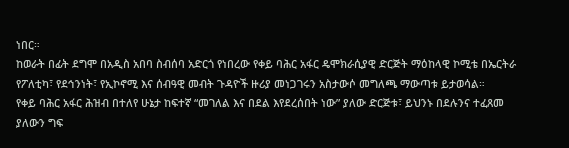ነበር።
ከወራት በፊት ደግሞ በአዲስ አበባ ስብሰባ አድርጎ የነበረው የቀይ ባሕር አፋር ዴሞክራሲያዊ ድርጅት ማዕከላዊ ኮሚቴ በኤርትራ የፖለቲካ፣ የደኅንነት፣ የኢኮኖሚ እና ሰብዓዊ መብት ጉዳዮች ዙሪያ መነጋገሩን አስታውሶ መግለጫ ማውጣቱ ይታወሳል።
የቀይ ባሕር አፋር ሕዝብ በተለየ ሁኔታ ከፍተኛ “መገለል እና በደል እየደረሰበት ነው” ያለው ድርጅቱ፣ ይህንኑ በደሉንና ተፈጸመ ያለውን ግፍ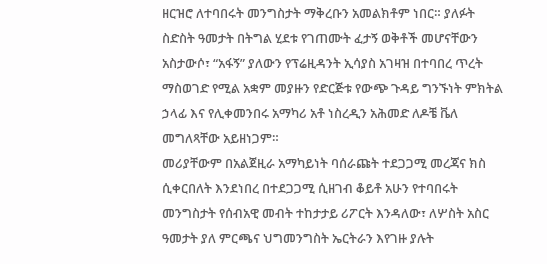ዘርዝሮ ለተባበሩት መንግስታት ማቅረቡን አመልክቶም ነበር። ያለፉት ስድስት ዓመታት በትግል ሂደቱ የገጠሙት ፈታኝ ወቅቶች መሆናቸውን አስታውሶ፣ “አፋኝ” ያለውን የፕሬዚዳንት ኢሳያስ አገዛዝ በተባበረ ጥረት ማስወገድ የሚል አቋም መያዙን የድርጅቱ የውጭ ጉዳይ ግንኙነት ምክትል ኃላፊ እና የሊቀመንበሩ አማካሪ አቶ ነስረዲን አሕመድ ለዶቼ ቬለ መግለጻቸው አይዘነጋም።
መሪያቸውም በአልጀዚራ አማካይነት ባሰራጩት ተደጋጋሚ መረጃና ክስ ሲቀርበለት እንደነበረ በተደጋጋሚ ሲዘገብ ቆይቶ አሁን የተባበሩት መንግስታት የሰብአዊ መብት ተከታታይ ሪፖርት እንዳለው፣ ለሦስት አስር ዓመታት ያለ ምርጫና ህግመንግስት ኤርትራን እየገዙ ያሉት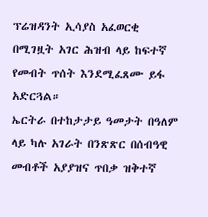ፕሬዝዳንት ኢሳያስ አፈወርቂ በሚገዟት አገር ሕዝብ ላይ ከፍተኛ የመብት ጥሰት እንደሚፈጸሙ ይፋ አድርጓል።
ኤርትራ በተከታታይ ዓመታት በዓለም ላይ ካሉ አገራት በንጽጽር በሰብዓዊ መብቶች አያያዝና ጥበቃ ዝቅተኛ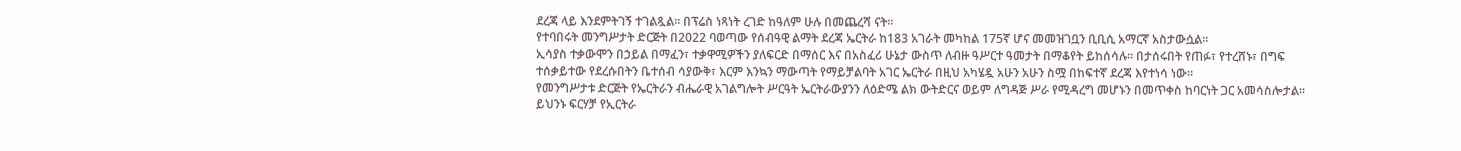ደረጃ ላይ እንደምትገኝ ተገልጿል። በፕሬስ ነጻነት ረገድ ከዓለም ሁሉ በመጨረሻ ናት።
የተባበሩት መንግሥታት ድርጅት በ2022 ባወጣው የሰብዓዊ ልማት ደረጃ ኤርትራ ከ183 አገራት መካከል 175ኛ ሆና መመዝገቧን ቢቢሲ አማርኛ አስታውሷል።
ኢሳያስ ተቃውሞን በኃይል በማፈን፣ ተቃዋሚዎችን ያለፍርድ በማሰር እና በአስፈሪ ሁኔታ ውስጥ ለብዙ ዓሥርተ ዓመታት በማቆየት ይከሰሳሉ። በታሰሩበት የጠፉ፣ የተረሸኑ፣ በግፍ ተሰቃይተው የደረሱበትን ቤተሰብ ሳያውቅ፣ እርም እንኳን ማውጣት የማይቻልባት አገር ኤርትራ በዚህ አካሄዷ አሁን አሁን ስሟ በከፍተኛ ደረጃ እየተነሳ ነው።
የመንግሥታቱ ድርጅት የኤርትራን ብሔራዊ አገልግሎት ሥርዓት ኤርትራውያንን ለዕድሜ ልክ ውትድርና ወይም ለግዳጅ ሥራ የሚዳረግ መሆኑን በመጥቀስ ከባርነት ጋር አመሳስሎታል። ይህንኑ ፍርሃቻ የኢርትራ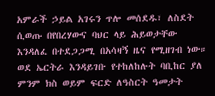አምራች ኃይል አገሩን ጥሎ መሰደዱ፣ ለስደት ሲወጡ በየበረሃውና ባህር ላይ ሕይወታቸው እንዳለፈ በተደጋጋሚ በአሳዛኝ ዜና የሚዘገብ ነው።
ወደ ኤርትራ እንዳይገቡ የተከለከሉት ባቢከር ያለ ምንም ክስ ወይም ፍርድ ለዓስርት ዓመታት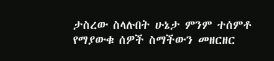ታስረው ስላሉበት ሁኔታ ምንም ተሰምቶ የማያውቁ ሰዎች ስማችውን መዘርዘር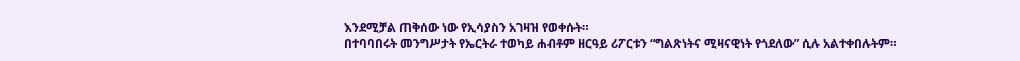እንደሚቻል ጠቅሰው ነው የኢሳያስን አገዛዝ የወቀሱት።
በተባባበሩት መንግሥታት የኤርትራ ተወካይ ሐብቶም ዘርዓይ ሪፖርቱን “ግልጽነትና ሚዛናዊነት የጎደለው” ሲሉ አልተቀበሉትም።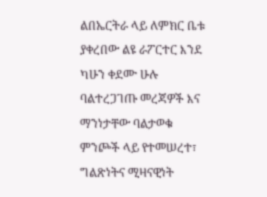ልበኤርትራ ላይ ለምክር ቤቱ ያቀረበው ልዩ ራፖርተር እንደ ካሁን ቀደሙ ሁሉ ባልተረጋገጡ መረጃዎች እና ማንነታቸው ባልታወቁ ምንጮች ላይ የተመሠረተ፣ ግልጽነትና ሚዛናዊነት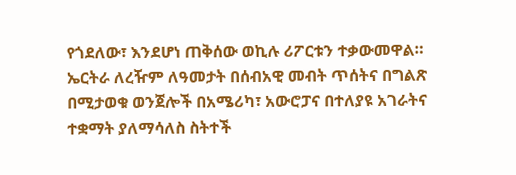የጎደለው፣ እንደሆነ ጠቅሰው ወኪሉ ሪፖርቱን ተቃውመዋል።
ኤርትራ ለረዥም ለዓመታት በሰብአዊ መብት ጥሰትና በግልጽ በሚታወቁ ወንጀሎች በአሜሪካ፣ አውሮፓና በተለያዩ አገራትና ተቋማት ያለማሳለስ ስትተች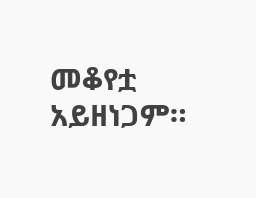መቆየቷ አይዘነጋም።